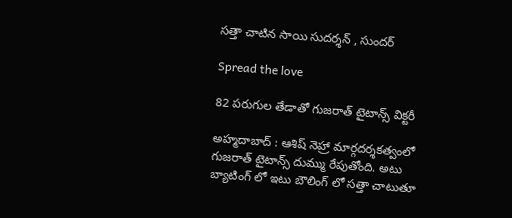స‌త్తా చాటిన సాయి సుద‌ర్శ‌న్ , సుంద‌ర్

Spread the love

82 ప‌రుగుల తేడాతో గుజ‌రాత్ టైటాన్స్ విక్ట‌రీ

అహ్మ‌దాబాద్ : ఆశిష్ నెహ్రా మార్గ‌ద‌ర్శ‌క‌త్వంలో గుజ‌రాత్ టైటాన్స్ దుమ్ము రేపుతోంది. అటు బ్యాటింగ్ లో ఇటు బౌలింగ్ లో స‌త్తా చాటుతూ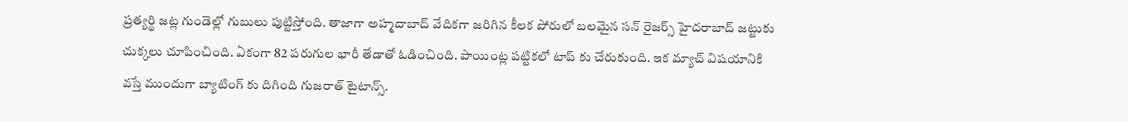ప్ర‌త్య‌ర్థి జ‌ట్ల గుండెల్లో గుబులు పుట్టిస్తోంది. తాజాగా అహ్మదాబాద్ వేదిక‌గా జ‌రిగిన కీల‌క పోరులో బ‌ల‌మైన స‌న్ రైజ‌ర్స్ హైద‌రాబాద్ జ‌ట్టుకు చుక్క‌లు చూపించింది. ఏకంగా 82 ప‌రుగుల భారీ తేడాతో ఓడించింది. పాయింట్ల ప‌ట్టిక‌లో టాప్ కు చేరుకుంది. ఇక మ్యాచ్ విష‌యానికి వ‌స్తే ముందుగా బ్యాటింగ్ కు దిగింది గుజ‌రాత్ టైటాన్స్.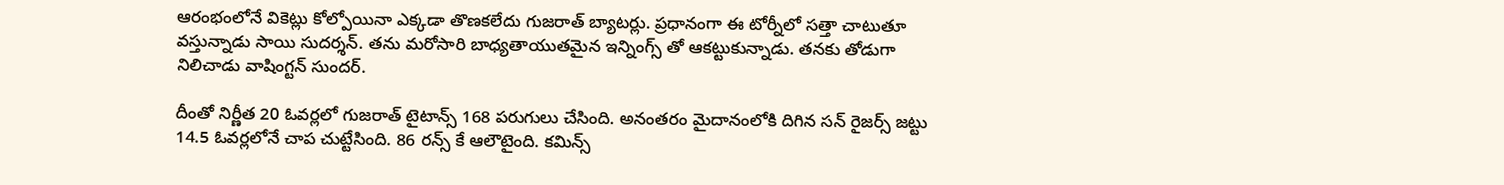ఆరంభంలోనే వికెట్లు కోల్పోయినా ఎక్క‌డా తొణ‌క‌లేదు గుజ‌రాత్ బ్యాట‌ర్లు. ప్ర‌ధానంగా ఈ టోర్నీలో స‌త్తా చాటుతూ వ‌స్తున్నాడు సాయి సుద‌ర్శ‌న్. త‌ను మ‌రోసారి బాధ్య‌తాయుత‌మైన ఇన్నింగ్స్ తో ఆక‌ట్టుకున్నాడు. త‌న‌కు తోడుగా నిలిచాడు వాషింగ్ట‌న్ సుంద‌ర్.

దీంతో నిర్ణీత 20 ఓవ‌ర్ల‌లో గుజ‌రాత్ టైటాన్స్ 168 ప‌రుగులు చేసింది. అనంత‌రం మైదానంలోకి దిగిన స‌న్ రైజ‌ర్స్ జ‌ట్టు 14.5 ఓవ‌ర్ల‌లోనే చాప చుట్టేసింది. 86 ర‌న్స్ కే ఆలౌటైంది. క‌మిన్స్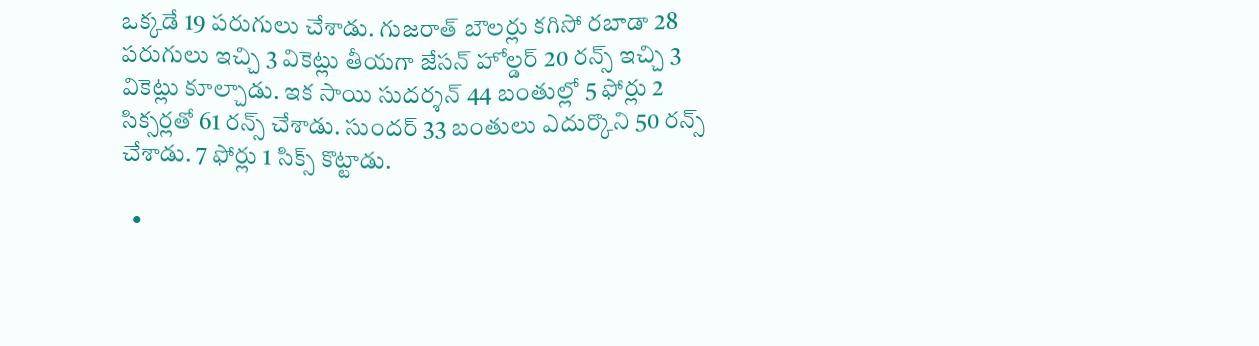ఒక్క‌డే 19 ప‌రుగులు చేశాడు. గుజ‌రాత్ బౌల‌ర్లు క‌గిసో ర‌బాడా 28 ప‌రుగులు ఇచ్చి 3 వికెట్లు తీయ‌గా జేస‌న్ హోల్డ‌ర్ 20 ర‌న్స్ ఇచ్చి 3 వికెట్లు కూల్చాడు. ఇక సాయి సుద‌ర్శ‌న్ 44 బంతుల్లో 5 ఫోర్లు 2 సిక్స‌ర్ల‌తో 61 ర‌న్స్ చేశాడు. సుంద‌ర్ 33 బంతులు ఎదుర్కొని 50 ర‌న్స్ చేశాడు. 7 ఫోర్లు 1 సిక్స్ కొట్టాడు.

  •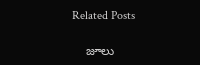Related Posts

    జూలు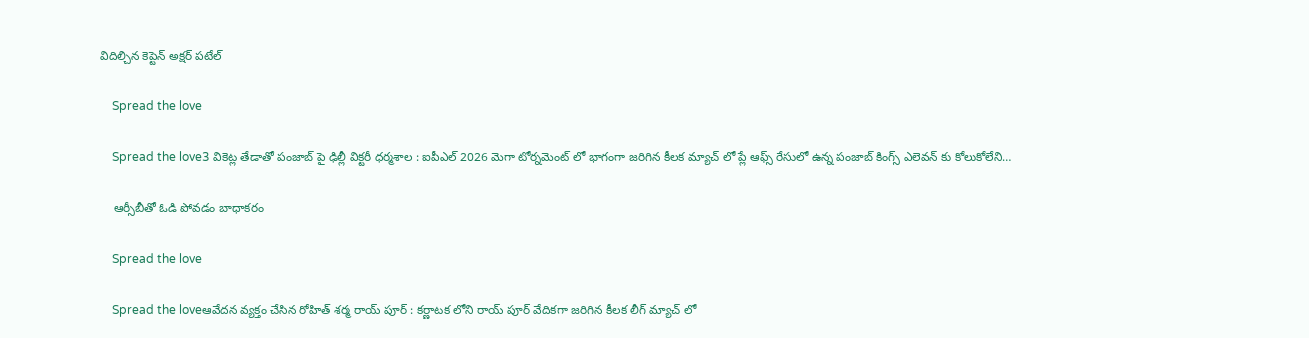విదిల్చిన కెప్టెన్ అక్ష‌ర్ ప‌టేల్

    Spread the love

    Spread the love3 వికెట్ల తేడాతో పంజాబ్ పై ఢిల్లీ విక్ట‌రీ ధ‌ర్మ‌శాల : ఐపీఎల్ 2026 మెగా టోర్న‌మెంట్ లో భాగంగా జ‌రిగిన కీల‌క మ్యాచ్ లో ప్లే ఆఫ్స్ రేసులో ఉన్న పంజాబ్ కింగ్స్ ఎలెవ‌న్ కు కోలుకోలేని…

    ఆర్సీబీతో ఓడి పోవ‌డం బాధాక‌రం

    Spread the love

    Spread the loveఆవేద‌న వ్య‌క్తం చేసిన రోహిత్ శ‌ర్మ రాయ్ పూర్ : క‌ర్ణాట‌క లోని రాయ్ పూర్ వేదిక‌గా జ‌రిగిన కీల‌క లీగ్ మ్యాచ్ లో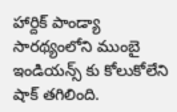హార్దిక్ పాండ్యా సార‌థ్యంలోని ముంబై ఇండియ‌న్స్ కు కోలుకోలేని షాక్ త‌గిలింది.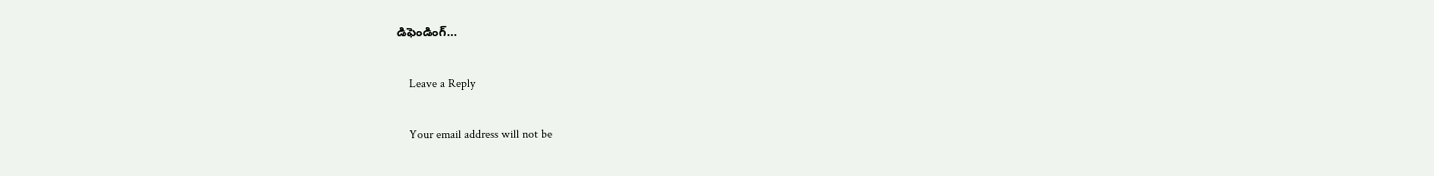డిఫెండింగ్…

    Leave a Reply

    Your email address will not be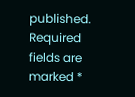published. Required fields are marked *